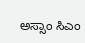ಅಸ್ಸಾಂ ಸಿಎಂ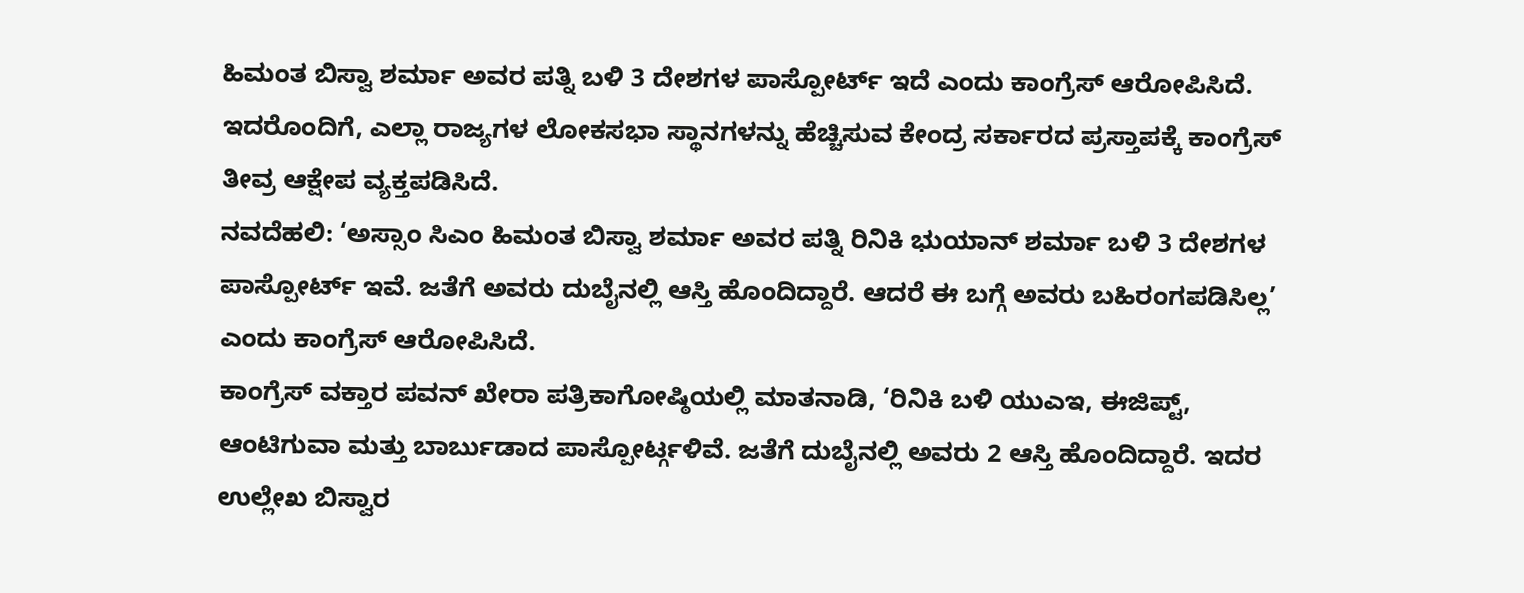ಹಿಮಂತ ಬಿಸ್ವಾ ಶರ್ಮಾ ಅವರ ಪತ್ನಿ ಬಳಿ 3 ದೇಶಗಳ ಪಾಸ್ಪೋರ್ಟ್ ಇದೆ ಎಂದು ಕಾಂಗ್ರೆಸ್ ಆರೋಪಿಸಿದೆ. ಇದರೊಂದಿಗೆ, ಎಲ್ಲಾ ರಾಜ್ಯಗಳ ಲೋಕಸಭಾ ಸ್ಥಾನಗಳನ್ನು ಹೆಚ್ಚಿಸುವ ಕೇಂದ್ರ ಸರ್ಕಾರದ ಪ್ರಸ್ತಾಪಕ್ಕೆ ಕಾಂಗ್ರೆಸ್ ತೀವ್ರ ಆಕ್ಷೇಪ ವ್ಯಕ್ತಪಡಿಸಿದೆ.
ನವದೆಹಲಿ: ‘ಅಸ್ಸಾಂ ಸಿಎಂ ಹಿಮಂತ ಬಿಸ್ವಾ ಶರ್ಮಾ ಅವರ ಪತ್ನಿ ರಿನಿಕಿ ಭುಯಾನ್ ಶರ್ಮಾ ಬಳಿ 3 ದೇಶಗಳ ಪಾಸ್ಪೋರ್ಟ್ ಇವೆ. ಜತೆಗೆ ಅವರು ದುಬೈನಲ್ಲಿ ಆಸ್ತಿ ಹೊಂದಿದ್ದಾರೆ. ಆದರೆ ಈ ಬಗ್ಗೆ ಅವರು ಬಹಿರಂಗಪಡಿಸಿಲ್ಲ’ ಎಂದು ಕಾಂಗ್ರೆಸ್ ಆರೋಪಿಸಿದೆ.
ಕಾಂಗ್ರೆಸ್ ವಕ್ತಾರ ಪವನ್ ಖೇರಾ ಪತ್ರಿಕಾಗೋಷ್ಠಿಯಲ್ಲಿ ಮಾತನಾಡಿ, ‘ರಿನಿಕಿ ಬಳಿ ಯುಎಇ, ಈಜಿಪ್ಟ್, ಆಂಟಿಗುವಾ ಮತ್ತು ಬಾರ್ಬುಡಾದ ಪಾಸ್ಪೋರ್ಟ್ಗಳಿವೆ. ಜತೆಗೆ ದುಬೈನಲ್ಲಿ ಅವರು 2 ಆಸ್ತಿ ಹೊಂದಿದ್ದಾರೆ. ಇದರ ಉಲ್ಲೇಖ ಬಿಸ್ವಾರ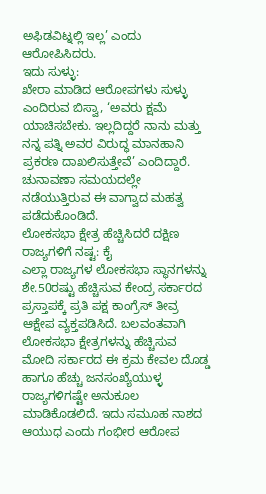ಅಫಿಡವಿಟ್ನಲ್ಲಿ ಇಲ್ಲ’ ಎಂದು ಆರೋಪಿಸಿದರು.
ಇದು ಸುಳ್ಳು:
ಖೇರಾ ಮಾಡಿದ ಆರೋಪಗಳು ಸುಳ್ಳು ಎಂದಿರುವ ಬಿಸ್ವಾ, ‘ಅವರು ಕ್ಷಮೆ ಯಾಚಿಸಬೇಕು. ಇಲ್ಲದಿದ್ದರೆ ನಾನು ಮತ್ತು ನನ್ನ ಪತ್ನಿ ಅವರ ವಿರುದ್ಧ ಮಾನಹಾನಿ ಪ್ರಕರಣ ದಾಖಲಿಸುತ್ತೇವೆ’ ಎಂದಿದ್ದಾರೆ. ಚುನಾವಣಾ ಸಮಯದಲ್ಲೇ ನಡೆಯುತ್ತಿರುವ ಈ ವಾಗ್ವಾದ ಮಹತ್ವ ಪಡೆದುಕೊಂಡಿದೆ.
ಲೋಕಸಭಾ ಕ್ಷೇತ್ರ ಹೆಚ್ಚಿಸಿದರೆ ದಕ್ಷಿಣ ರಾಜ್ಯಗಳಿಗೆ ನಷ್ಟ: ಕೈ
ಎಲ್ಲಾ ರಾಜ್ಯಗಳ ಲೋಕಸಭಾ ಸ್ಥಾನಗಳನ್ನು ಶೇ.50ರಷ್ಟು ಹೆಚ್ಚಿಸುವ ಕೇಂದ್ರ ಸರ್ಕಾರದ ಪ್ರಸ್ತಾಪಕ್ಕೆ ಪ್ರತಿ ಪಕ್ಷ ಕಾಂಗ್ರೆಸ್ ತೀವ್ರ ಆಕ್ಷೇಪ ವ್ಯಕ್ತಪಡಿಸಿದೆ. ಬಲವಂತವಾಗಿ ಲೋಕಸಭಾ ಕ್ಷೇತ್ರಗಳನ್ನು ಹೆಚ್ಚಿಸುವ ಮೋದಿ ಸರ್ಕಾರದ ಈ ಕ್ರಮ ಕೇವಲ ದೊಡ್ಡ ಹಾಗೂ ಹೆಚ್ಚು ಜನಸಂಖ್ಯೆಯುಳ್ಳ ರಾಜ್ಯಗಳಿಗಷ್ಟೇ ಅನುಕೂಲ ಮಾಡಿಕೊಡಲಿದೆ. ಇದು ಸಮೂಹ ನಾಶದ ಆಯುಧ ಎಂದು ಗಂಭೀರ ಆರೋಪ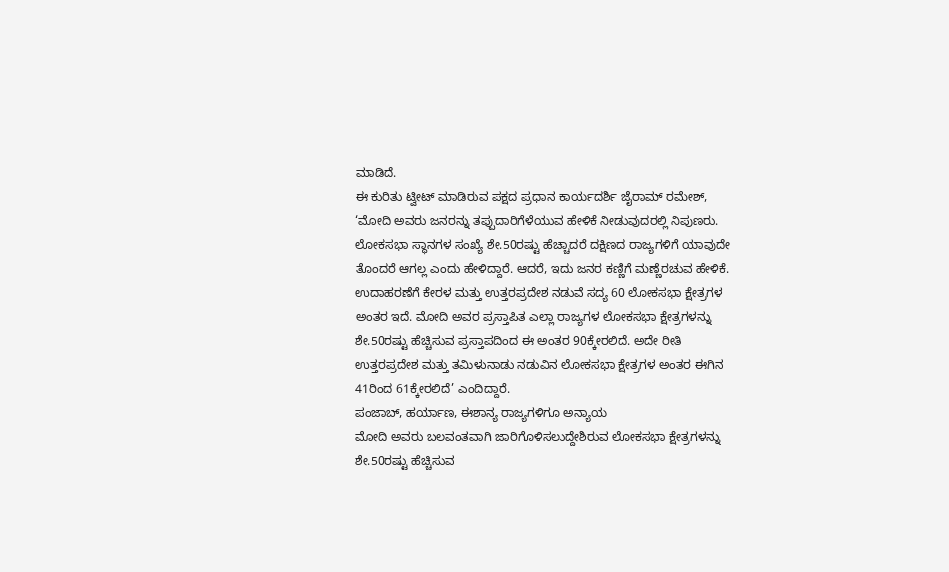ಮಾಡಿದೆ.
ಈ ಕುರಿತು ಟ್ವೀಟ್ ಮಾಡಿರುವ ಪಕ್ಷದ ಪ್ರಧಾನ ಕಾರ್ಯದರ್ಶಿ ಜೈರಾಮ್ ರಮೇಶ್, ‘ಮೋದಿ ಅವರು ಜನರನ್ನು ತಪ್ಪುದಾರಿಗೆಳೆಯುವ ಹೇಳಿಕೆ ನೀಡುವುದರಲ್ಲಿ ನಿಪುಣರು. ಲೋಕಸಭಾ ಸ್ಥಾನಗಳ ಸಂಖ್ಯೆ ಶೇ.50ರಷ್ಟು ಹೆಚ್ಚಾದರೆ ದಕ್ಷಿಣದ ರಾಜ್ಯಗಳಿಗೆ ಯಾವುದೇ ತೊಂದರೆ ಆಗಲ್ಲ ಎಂದು ಹೇಳಿದ್ದಾರೆ. ಆದರೆ, ಇದು ಜನರ ಕಣ್ಣಿಗೆ ಮಣ್ಣೆರಚುವ ಹೇಳಿಕೆ. ಉದಾಹರಣೆಗೆ ಕೇರಳ ಮತ್ತು ಉತ್ತರಪ್ರದೇಶ ನಡುವೆ ಸದ್ಯ 60 ಲೋಕಸಭಾ ಕ್ಷೇತ್ರಗಳ ಅಂತರ ಇದೆ. ಮೋದಿ ಅವರ ಪ್ರಸ್ತಾಪಿತ ಎಲ್ಲಾ ರಾಜ್ಯಗಳ ಲೋಕಸಭಾ ಕ್ಷೇತ್ರಗಳನ್ನು ಶೇ.50ರಷ್ಟು ಹೆಚ್ಚಿಸುವ ಪ್ರಸ್ತಾಪದಿಂದ ಈ ಅಂತರ 90ಕ್ಕೇರಲಿದೆ. ಅದೇ ರೀತಿ ಉತ್ತರಪ್ರದೇಶ ಮತ್ತು ತಮಿಳುನಾಡು ನಡುವಿನ ಲೋಕಸಭಾ ಕ್ಷೇತ್ರಗಳ ಅಂತರ ಈಗಿನ 41ರಿಂದ 61ಕ್ಕೇರಲಿದೆ’ ಎಂದಿದ್ದಾರೆ.
ಪಂಜಾಬ್, ಹರ್ಯಾಣ, ಈಶಾನ್ಯ ರಾಜ್ಯಗಳಿಗೂ ಅನ್ಯಾಯ
ಮೋದಿ ಅವರು ಬಲವಂತವಾಗಿ ಜಾರಿಗೊಳಿಸಲುದ್ದೇಶಿರುವ ಲೋಕಸಭಾ ಕ್ಷೇತ್ರಗಳನ್ನು ಶೇ.50ರಷ್ಟು ಹೆಚ್ಚಿಸುವ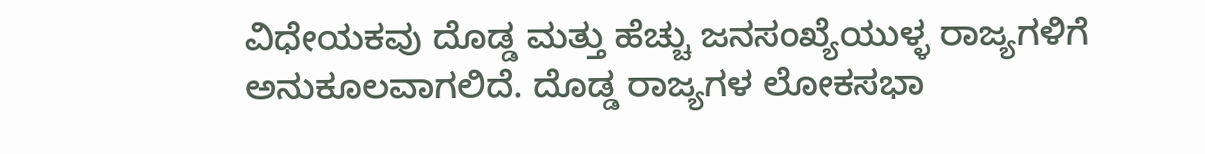ವಿಧೇಯಕವು ದೊಡ್ಡ ಮತ್ತು ಹೆಚ್ಚು ಜನಸಂಖ್ಯೆಯುಳ್ಳ ರಾಜ್ಯಗಳಿಗೆ ಅನುಕೂಲವಾಗಲಿದೆ. ದೊಡ್ಡ ರಾಜ್ಯಗಳ ಲೋಕಸಭಾ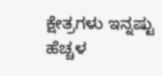ಕ್ಷೇತ್ರಗಳು ಇನ್ನಷ್ಟು ಹೆಚ್ಚಳ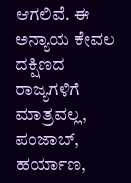ಆಗಲಿವೆ. ಈ ಅನ್ಯಾಯ ಕೇವಲ ದಕ್ಷಿಣದ ರಾಜ್ಯಗಳಿಗೆ ಮಾತ್ರವಲ್ಲ, ಪಂಜಾಬ್, ಹರ್ಯಾಣ,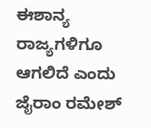ಈಶಾನ್ಯ ರಾಜ್ಯಗಳಿಗೂ ಆಗಲಿದೆ ಎಂದು ಜೈರಾಂ ರಮೇಶ್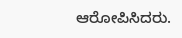ಆರೋಪಿಸಿದರು.